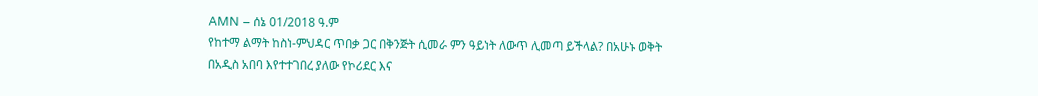AMN – ሰኔ 01/2018 ዓ.ም
የከተማ ልማት ከስነ-ምህዳር ጥበቃ ጋር በቅንጅት ሲመራ ምን ዓይነት ለውጥ ሊመጣ ይችላል? በአሁኑ ወቅት በአዲስ አበባ እየተተገበረ ያለው የኮሪደር እና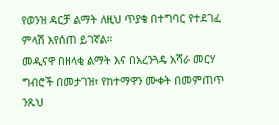የወንዝ ዳርቻ ልማት ለዚህ ጥያቄ በተግባር የተደገፈ ምላሽ እየሰጠ ይገኛል።
መዲናዋ በዘላቂ ልማት እና በአረንጓዴ አሻራ መርሃ ግብሮች በመታገዝ፣ የከተማዋን ሙቀት በመምጠጥ ንጹህ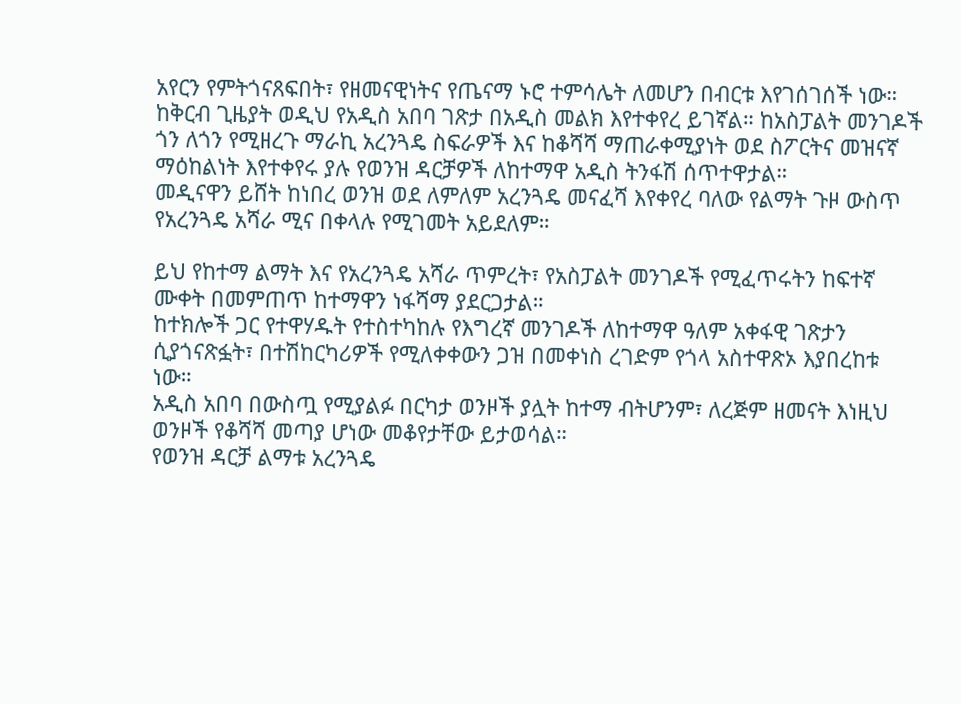አየርን የምትጎናጸፍበት፣ የዘመናዊነትና የጤናማ ኑሮ ተምሳሌት ለመሆን በብርቱ እየገሰገሰች ነው።
ከቅርብ ጊዜያት ወዲህ የአዲስ አበባ ገጽታ በአዲስ መልክ እየተቀየረ ይገኛል። ከአስፓልት መንገዶች ጎን ለጎን የሚዘረጉ ማራኪ አረንጓዴ ስፍራዎች እና ከቆሻሻ ማጠራቀሚያነት ወደ ስፖርትና መዝናኛ ማዕከልነት እየተቀየሩ ያሉ የወንዝ ዳርቻዎች ለከተማዋ አዲስ ትንፋሽ ሰጥተዋታል።
መዲናዋን ይሸት ከነበረ ወንዝ ወደ ለምለም አረንጓዴ መናፈሻ እየቀየረ ባለው የልማት ጉዞ ውስጥ የአረንጓዴ አሻራ ሚና በቀላሉ የሚገመት አይደለም።

ይህ የከተማ ልማት እና የአረንጓዴ አሻራ ጥምረት፣ የአስፓልት መንገዶች የሚፈጥሩትን ከፍተኛ ሙቀት በመምጠጥ ከተማዋን ነፋሻማ ያደርጋታል።
ከተክሎች ጋር የተዋሃዱት የተስተካከሉ የእግረኛ መንገዶች ለከተማዋ ዓለም አቀፋዊ ገጽታን ሲያጎናጽፏት፣ በተሽከርካሪዎች የሚለቀቀውን ጋዝ በመቀነስ ረገድም የጎላ አስተዋጽኦ እያበረከቱ ነው።
አዲስ አበባ በውስጧ የሚያልፉ በርካታ ወንዞች ያሏት ከተማ ብትሆንም፣ ለረጅም ዘመናት እነዚህ ወንዞች የቆሻሻ መጣያ ሆነው መቆየታቸው ይታወሳል።
የወንዝ ዳርቻ ልማቱ አረንጓዴ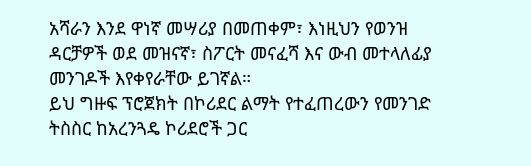አሻራን እንደ ዋነኛ መሣሪያ በመጠቀም፣ እነዚህን የወንዝ ዳርቻዎች ወደ መዝናኛ፣ ስፖርት መናፈሻ እና ውብ መተላለፊያ መንገዶች እየቀየራቸው ይገኛል።
ይህ ግዙፍ ፕሮጀክት በኮሪደር ልማት የተፈጠረውን የመንገድ ትስስር ከአረንጓዴ ኮሪደሮች ጋር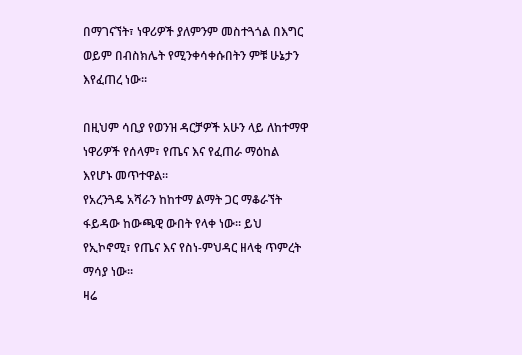በማገናኘት፣ ነዋሪዎች ያለምንም መስተጓጎል በእግር ወይም በብስክሌት የሚንቀሳቀሱበትን ምቹ ሁኔታን እየፈጠረ ነው።

በዚህም ሳቢያ የወንዝ ዳርቻዎች አሁን ላይ ለከተማዋ ነዋሪዎች የሰላም፣ የጤና እና የፈጠራ ማዕከል እየሆኑ መጥተዋል።
የአረንጓዴ አሻራን ከከተማ ልማት ጋር ማቆራኘት ፋይዳው ከውጫዊ ውበት የላቀ ነው። ይህ የኢኮኖሚ፣ የጤና እና የስነ-ምህዳር ዘላቂ ጥምረት ማሳያ ነው።
ዛሬ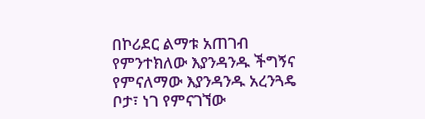በኮሪደር ልማቱ አጠገብ የምንተክለው እያንዳንዱ ችግኝና የምናለማው እያንዳንዱ አረንጓዴ ቦታ፣ ነገ የምናገኘው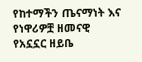የከተማችን ጤናማነት እና የነዋሪዎቿ ዘመናዊ የአኗኗር ዘይቤ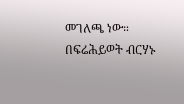መገለጫ ነው።
በፍሬሕይወት ብርሃኑ